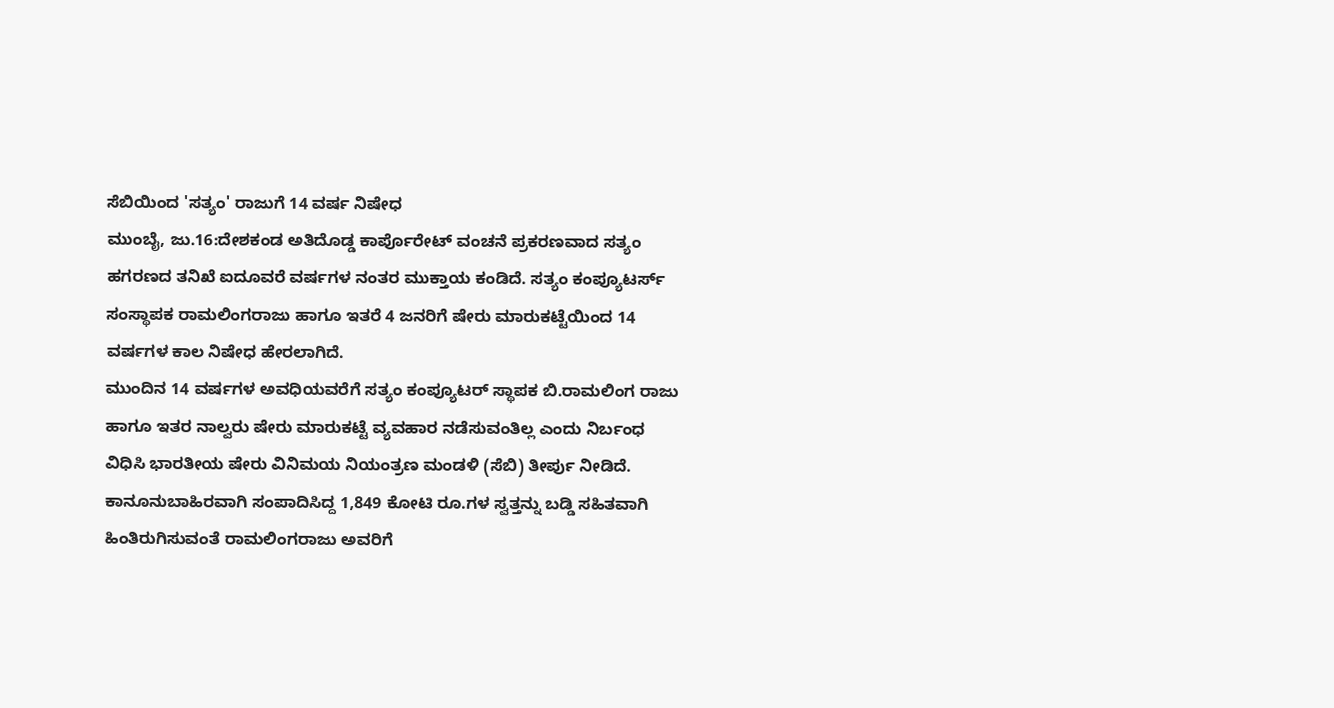ಸೆಬಿಯಿಂದ 'ಸತ್ಯಂ' ರಾಜುಗೆ 14 ವರ್ಷ ನಿಷೇಧ
ಮುಂಬೈ, ಜು.16:ದೇಶಕಂಡ ಅತಿದೊಡ್ಡ ಕಾರ್ಪೊರೇಟ್ ವಂಚನೆ ಪ್ರಕರಣವಾದ ಸತ್ಯಂ ಹಗರಣದ ತನಿಖೆ ಐದೂವರೆ ವರ್ಷಗಳ ನಂತರ ಮುಕ್ತಾಯ ಕಂಡಿದೆ. ಸತ್ಯಂ ಕಂಪ್ಯೂಟರ್ಸ್ ಸಂಸ್ಥಾಪಕ ರಾಮಲಿಂಗರಾಜು ಹಾಗೂ ಇತರೆ 4 ಜನರಿಗೆ ಷೇರು ಮಾರುಕಟ್ಟೆಯಿಂದ 14 ವರ್ಷಗಳ ಕಾಲ ನಿಷೇಧ ಹೇರಲಾಗಿದೆ.
ಮುಂದಿನ 14 ವರ್ಷಗಳ ಅವಧಿಯವರೆಗೆ ಸತ್ಯಂ ಕಂಪ್ಯೂಟರ್ ಸ್ಥಾಪಕ ಬಿ.ರಾಮಲಿಂಗ ರಾಜು ಹಾಗೂ ಇತರ ನಾಲ್ವರು ಷೇರು ಮಾರುಕಟ್ಟೆ ವ್ಯವಹಾರ ನಡೆಸುವಂತಿಲ್ಲ ಎಂದು ನಿರ್ಬಂಧ ವಿಧಿಸಿ ಭಾರತೀಯ ಷೇರು ವಿನಿಮಯ ನಿಯಂತ್ರಣ ಮಂಡಳಿ (ಸೆಬಿ) ತೀರ್ಪು ನೀಡಿದೆ. ಕಾನೂನುಬಾಹಿರವಾಗಿ ಸಂಪಾದಿಸಿದ್ದ 1,849 ಕೋಟಿ ರೂ.ಗಳ ಸ್ವತ್ತನ್ನು ಬಡ್ಡಿ ಸಹಿತವಾಗಿ ಹಿಂತಿರುಗಿಸುವಂತೆ ರಾಮಲಿಂಗರಾಜು ಅವರಿಗೆ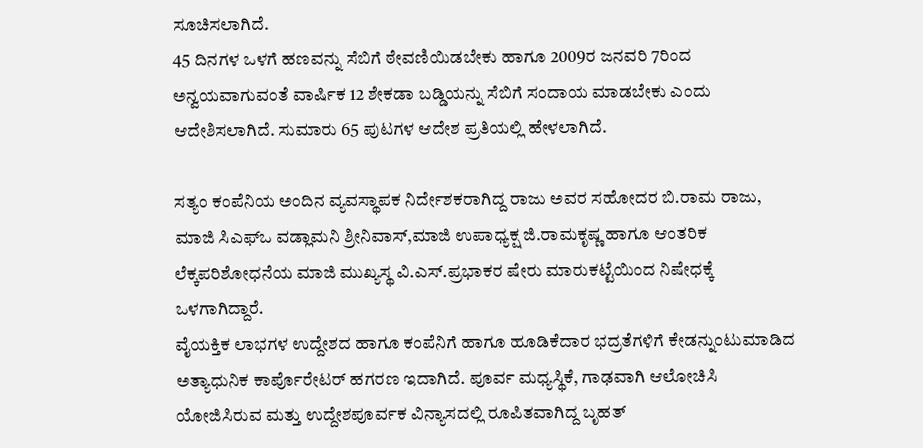ಸೂಚಿಸಲಾಗಿದೆ.
45 ದಿನಗಳ ಒಳಗೆ ಹಣವನ್ನು ಸೆಬಿಗೆ ಠೇವಣಿಯಿಡಬೇಕು ಹಾಗೂ 2009ರ ಜನವರಿ 7ರಿಂದ ಅನ್ವಯವಾಗುವಂತೆ ವಾರ್ಷಿಕ 12 ಶೇಕಡಾ ಬಡ್ಡಿಯನ್ನು ಸೆಬಿಗೆ ಸಂದಾಯ ಮಾಡಬೇಕು ಎಂದು ಆದೇಶಿಸಲಾಗಿದೆ. ಸುಮಾರು 65 ಪುಟಗಳ ಆದೇಶ ಪ್ರತಿಯಲ್ಲಿ ಹೇಳಲಾಗಿದೆ.

ಸತ್ಯಂ ಕಂಪೆನಿಯ ಅಂದಿನ ವ್ಯವಸ್ಥಾಪಕ ನಿರ್ದೇಶಕರಾಗಿದ್ದ ರಾಜು ಅವರ ಸಹೋದರ ಬಿ.ರಾಮ ರಾಜು, ಮಾಜಿ ಸಿಎಫ್ಒ ವಡ್ಲಾಮನಿ ಶ್ರೀನಿವಾಸ್,ಮಾಜಿ ಉಪಾಧ್ಯಕ್ಷ ಜಿ.ರಾಮಕೃಷ್ಣ ಹಾಗೂ ಆಂತರಿಕ ಲೆಕ್ಕಪರಿಶೋಧನೆಯ ಮಾಜಿ ಮುಖ್ಯಸ್ಥ ವಿ.ಎಸ್.ಪ್ರಭಾಕರ ಷೇರು ಮಾರುಕಟ್ಟೆಯಿಂದ ನಿಷೇಧಕ್ಕೆ ಒಳಗಾಗಿದ್ದಾರೆ.
ವೈಯಕ್ತಿಕ ಲಾಭಗಳ ಉದ್ದೇಶದ ಹಾಗೂ ಕಂಪೆನಿಗೆ ಹಾಗೂ ಹೂಡಿಕೆದಾರ ಭದ್ರತೆಗಳಿಗೆ ಕೇಡನ್ನುಂಟುಮಾಡಿದ ಅತ್ಯಾಧುನಿಕ ಕಾರ್ಪೊರೇಟರ್ ಹಗರಣ ಇದಾಗಿದೆ. ಪೂರ್ವ ಮಧ್ಯಸ್ಥಿಕೆ, ಗಾಢವಾಗಿ ಆಲೋಚಿಸಿ ಯೋಜಿಸಿರುವ ಮತ್ತು ಉದ್ದೇಶಪೂರ್ವಕ ವಿನ್ಯಾಸದಲ್ಲಿ ರೂಪಿತವಾಗಿದ್ದ ಬೃಹತ್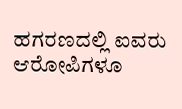ಹಗರಣದಲ್ಲಿ ಐವರು ಆರೋಪಿಗಳೂ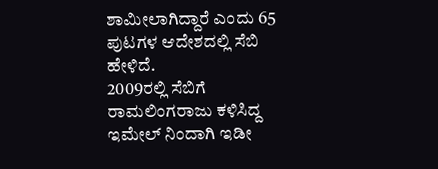ಶಾಮೀಲಾಗಿದ್ದಾರೆ ಎಂದು 65 ಪುಟಗಳ ಆದೇಶದಲ್ಲಿ ಸೆಬಿ ಹೇಳಿದೆ.
2009ರಲ್ಲಿ ಸೆಬಿಗೆ ರಾಮಲಿಂಗರಾಜು ಕಳಿಸಿದ್ದ ಇಮೇಲ್ ನಿಂದಾಗಿ ಇಡೀ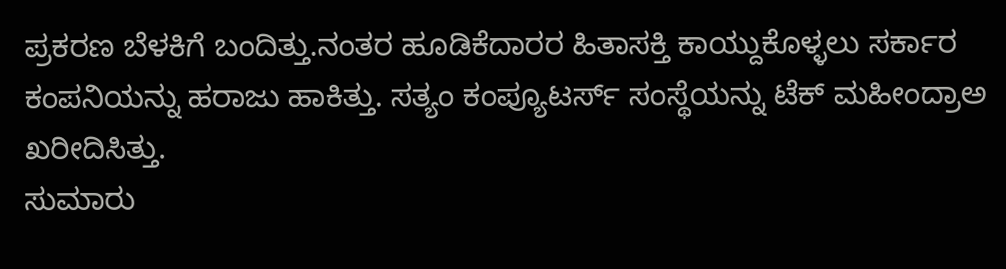ಪ್ರಕರಣ ಬೆಳಕಿಗೆ ಬಂದಿತ್ತು.ನಂತರ ಹೂಡಿಕೆದಾರರ ಹಿತಾಸಕ್ತಿ ಕಾಯ್ದುಕೊಳ್ಳಲು ಸರ್ಕಾರ ಕಂಪನಿಯನ್ನು ಹರಾಜು ಹಾಕಿತ್ತು. ಸತ್ಯಂ ಕಂಪ್ಯೂಟರ್ಸ್ ಸಂಸ್ಥೆಯನ್ನು ಟೆಕ್ ಮಹೀಂದ್ರಾಅ ಖರೀದಿಸಿತ್ತು.
ಸುಮಾರು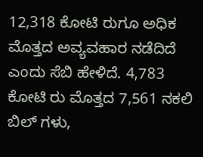12,318 ಕೋಟಿ ರುಗೂ ಅಧಿಕ ಮೊತ್ತದ ಅವ್ಯವಹಾರ ನಡೆದಿದೆ ಎಂದು ಸೆಬಿ ಹೇಳಿದೆ. 4,783 ಕೋಟಿ ರು ಮೊತ್ತದ 7,561 ನಕಲಿ ಬಿಲ್ ಗಳು,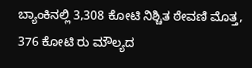ಬ್ಯಾಂಕಿನಲ್ಲಿ 3,308 ಕೋಟಿ ನಿಶ್ಚಿತ ಠೇವಣಿ ಮೊತ್ತ, 376 ಕೋಟಿ ರು ಮೌಲ್ಯದ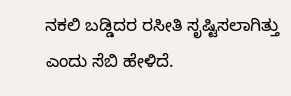ನಕಲಿ ಬಡ್ಡಿದರ ರಸೀತಿ ಸೃಷ್ಟಿಸಲಾಗಿತ್ತು ಎಂದು ಸೆಬಿ ಹೇಳಿದೆ.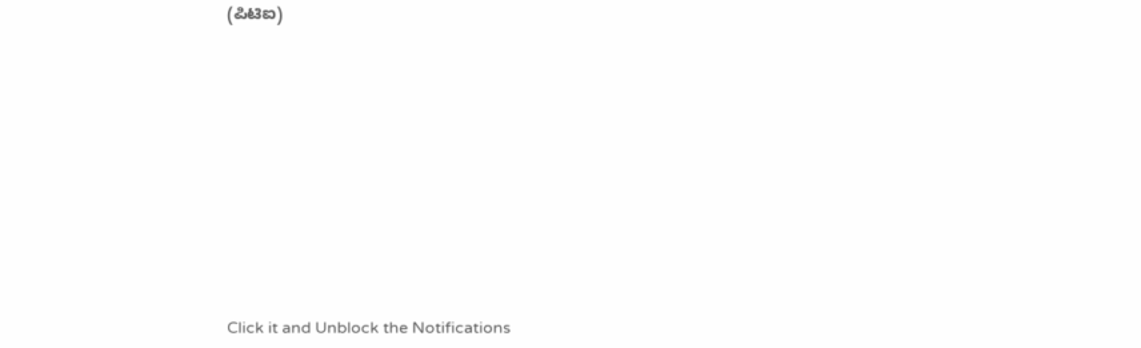(ಪಿಟಿಐ)












Click it and Unblock the Notifications